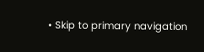• Skip to primary navigation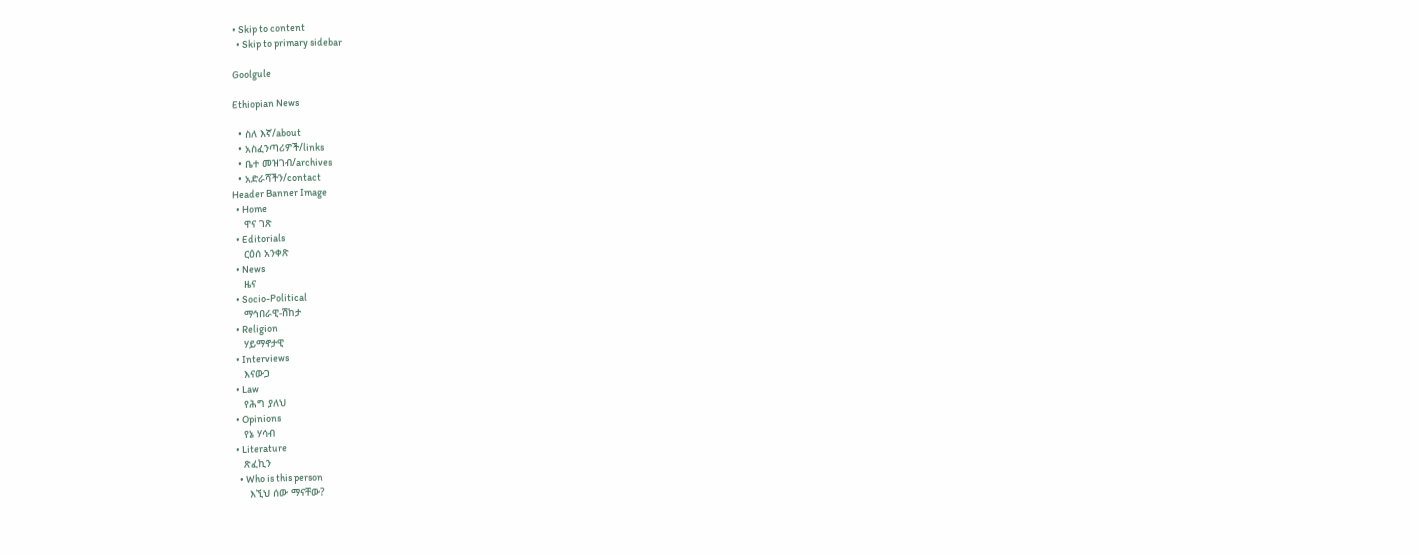• Skip to content
  • Skip to primary sidebar

Goolgule

Ethiopian News

  • ስለ እኛ/about
  • አስፈንጣሪዎች/links
  • ቤተ መዝገብ/archives
  • አድራሻችን/contact
Header Banner Image
  • Home
    ዋና ገጽ
  • Editorials
    ርዕሰ አንቀጽ
  • News
    ዜና
  • Socio-Political
    ማኅበራዊ-ሽከታ
  • Religion
    ሃይማኖታዊ
  • Interviews
    እናውጋ
  • Law
    የሕግ ያለህ
  • Opinions
    የኔ ሃሳብ
  • Literature
    ጽፈኪን
    • Who is this person
      እኚህ ሰው ማናቸው?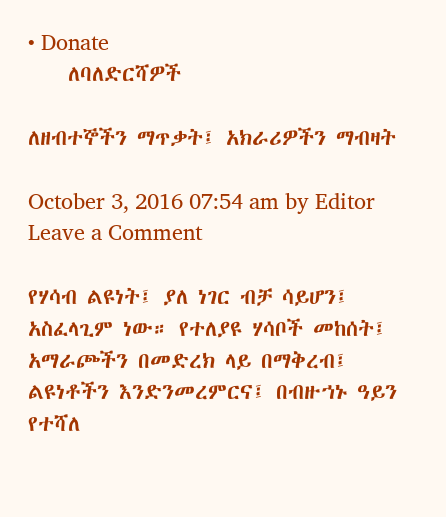• Donate
    ለባለድርሻዎች

ለዘብተኞችን ማጥቃት፤ አክራሪዎችን ማብዛት

October 3, 2016 07:54 am by Editor Leave a Comment

የሃሳብ ልዩነት፤ ያለ ነገር ብቻ ሳይሆን፤ አስፈላጊም ነው። የተለያዩ ሃሳቦች መከሰት፤ አማራጮችን በመድረክ ላይ በማቅረብ፤ ልዩነቶችን እንድንመረምርና፤ በብዙኀኑ ዓይን የተሻለ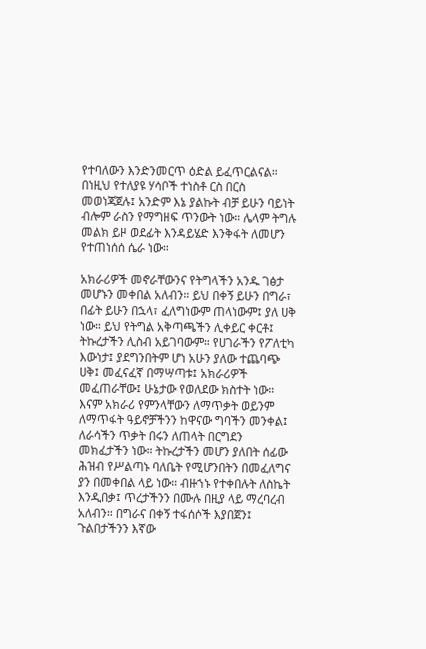የተባለውን እንድንመርጥ ዕድል ይፈጥርልናል። በነዚህ የተለያዩ ሃሳቦች ተነስቶ ርስ በርስ መወነጃጀሉ፤ አንድም እኔ ያልኩት ብቻ ይሁን ባይነት ብሎም ራስን የማግዘፍ ጥንውት ነው። ሌላም ትግሉ መልክ ይዞ ወደፊት እንዳይሄድ እንቅፋት ለመሆን የተጠነሰሰ ሴራ ነው።

አክራሪዎች መኖራቸውንና የትግላችን አንዱ ገፅታ መሆኑን መቀበል አለብን። ይህ በቀኝ ይሁን በግራ፣ በፊት ይሁን በኋላ፣ ፈለግነውም ጠላነውም፤ ያለ ሀቅ ነው። ይህ የትግል አቅጣጫችን ሊቀይር ቀርቶ፤ ትኩረታችን ሊስብ አይገባውም። የሀገራችን የፖለቲካ እውነታ፤ ያደግንበትም ሆነ አሁን ያለው ተጨባጭ ሀቅ፤ መፈናፈኛ በማሣጣቱ፤ አክራሪዎች መፈጠራቸው፤ ሁኔታው የወለደው ክስተት ነው። እናም አክራሪ የምንላቸውን ለማጥቃት ወይንም ለማጥፋት ዓይኖቻችንን ከዋናው ግባችን መንቀል፤ ለራሳችን ጥቃት በሩን ለጠላት በርግደን መክፈታችን ነው። ትኩረታችን መሆን ያለበት ሰፊው ሕዝብ የሥልጣኑ ባለቤት የሚሆንበትን በመፈለግና ያን በመቀበል ላይ ነው። ብዙኀኑ የተቀበሉት ለስኬት እንዲበቃ፤ ጥረታችንን በሙሉ በዚያ ላይ ማረባረብ አለብን። በግራና በቀኝ ተፋሰሶች እያበጀን፤ ጉልበታችንን እኛው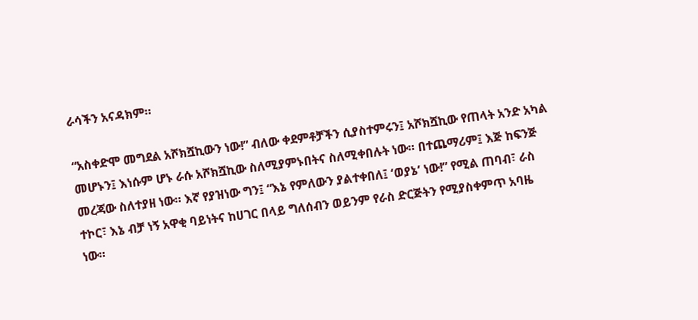ራሳችን አናዳክም።

“አስቀድሞ መግደል አሾክሿኪውን ነው!” ብለው ቀደምቶቻችን ሲያስተምሩን፤ አሾክሿኪው የጠላት አንድ አካል መሆኑን፤ እነሱም ሆኑ ራሱ አሾክሿኪው ስለሚያምኑበትና ስለሚቀበሉት ነው። በተጨማሪም፤ እጅ ከፍንጅ መረጃው ስለተያዘ ነው። እኛ የያዝነው ግን፤ “እኔ የምለውን ያልተቀበለ፤ ‘ወያኔ’ ነው!” የሚል ጠባብ፣ ራስ ተኮር፣ እኔ ብቻ ነኝ አዋቂ ባይነትና ከሀገር በላይ ግለሰብን ወይንም የራስ ድርጅትን የሚያስቀምጥ አባዜ ነው።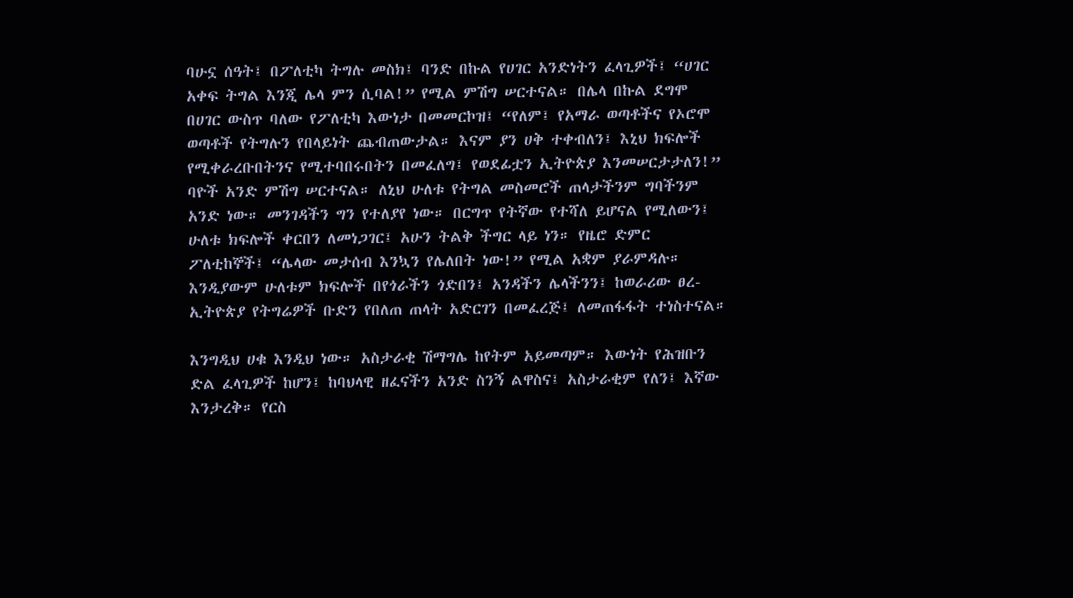ባሁኗ ሰዓት፤ በፖለቲካ ትግሉ መስክ፤ ባንድ በኩል የሀገር አንድነትን ፈላጊዎች፤ “ሀገር አቀፍ ትግል እንጂ ሌላ ምን ሲባል!” የሚል ምሽግ ሠርተናል። በሌላ በኩል ደግሞ በሀገር ውስጥ ባለው የፖለቲካ እውነታ በመመርኮዝ፤ “የለም፤ የአማራ ወጣቶችና የኦሮሞ ወጣቶች የትግሉን የበላይነት ጨብጠውታል። እናም ያን ሀቅ ተቀብለን፤ እኒህ ክፍሎች የሚቀራረቡበትንና የሚተባበሩበትን በመፈለግ፤ የወደፊቷን ኢትዮጵያ እንመሠርታታለን!” ባዮች አንድ ምሽግ ሠርተናል። ለኒህ ሁለቱ የትግል መስመሮች ጠላታችንም ግባችንም አንድ ነው። መንገዳችን ግን የተለያየ ነው። በርግጥ የትኛው የተሻለ ይሆናል የሚለውን፤ ሁለቱ ክፍሎች ቀርበን ለመነጋገር፤ አሁን ትልቅ ችግር ላይ ነን። የዜሮ ድምር ፖለቲከኞች፤ “ሌላው መታሰብ እንኳን የሌለበት ነው!” የሚል አቋም ያራምዳሉ። እንዲያውም ሁለቱም ክፍሎች በየጎራችን ጎድበን፤ አንዳችን ሌላችንን፤ ከወራሪው ፀረ-ኢትዮጵያ የትግሬዎች ቡድን የበለጠ ጠላት አድርገን በመፈረጅ፤ ለመጠፋፋት ተነስተናል።

እንግዲህ ሀቁ እንዲህ ነው። አስታራቂ ሽማግሌ ከየትም አይመጣም። እውነት የሕዝቡን ድል ፈላጊዎች ከሆን፤ ከባህላዊ ዘፈናችን አንድ ስንኝ ልዋስና፤ አስታራቂም የለን፤ እኛው እንታረቅ። የርስ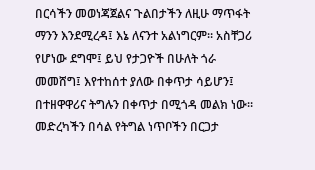በርሳችን መወነጃጀልና ጉልበታችን ለዚሁ ማጥፋት ማንን እንደሚረዳ፤ እኔ ለናንተ አልነግርም። አስቸጋሪ የሆነው ደግሞ፤ ይህ የታጋዮች በሁለት ጎራ መመሸግ፤ እየተከሰተ ያለው በቀጥታ ሳይሆን፤ በተዘዋዋሪና ትግሉን በቀጥታ በሚጎዳ መልክ ነው። መድረካችን በሳል የትግል ነጥቦችን በርጋታ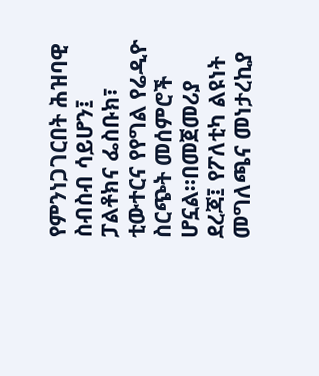የምንነጋገርበት ሕዝባዊ ስብስብ ሳይሆን፤ ፓልቶክና ፌስቡክ፣ ቲውተርና የየግል የሬዲዮ ስርጭት መሰምሮች ሆኗል።በመጀመሪያ ደረጃ፤ የፖለቲካ ልዩነት መግለጫና መነታረኪያ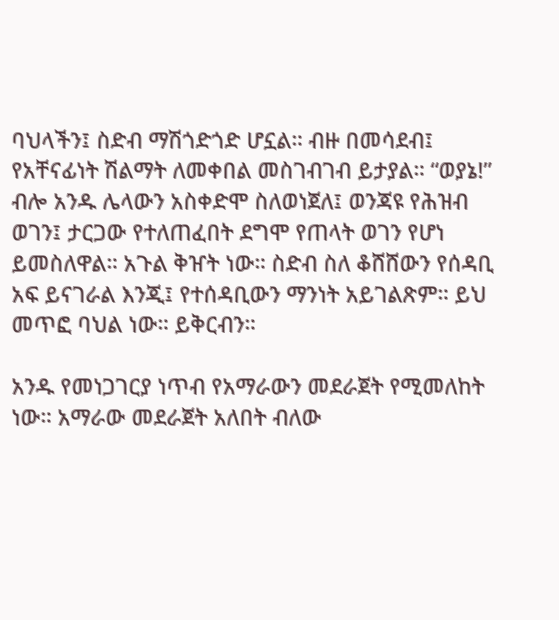ባህላችን፤ ስድብ ማሽጎድጎድ ሆኗል። ብዙ በመሳደብ፤ የአቸናፊነት ሽልማት ለመቀበል መስገብገብ ይታያል። “ወያኔ!” ብሎ አንዱ ሌላውን አስቀድሞ ስለወነጀለ፤ ወንጃዩ የሕዝብ ወገን፤ ታርጋው የተለጠፈበት ደግሞ የጠላት ወገን የሆነ ይመስለዋል። አጉል ቅዠት ነው። ስድብ ስለ ቆሸሸውን የሰዳቢ አፍ ይናገራል እንጂ፤ የተሰዳቢውን ማንነት አይገልጽም። ይህ መጥፎ ባህል ነው። ይቅርብን።

አንዱ የመነጋገርያ ነጥብ የአማራውን መደራጀት የሚመለከት ነው። አማራው መደራጀት አለበት ብለው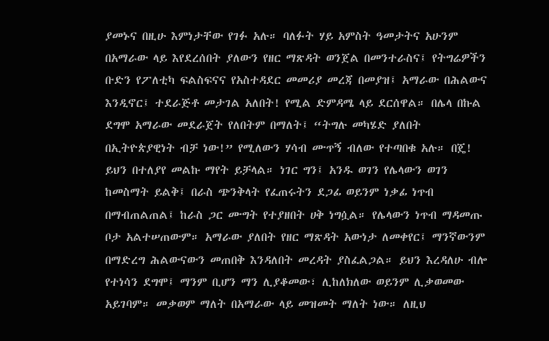ያመኑና በዚሁ እምነታቸው የገፉ አሉ። ባለፉት ሃይ አምስት ዓመታትና አሁንም በአማራው ላይ እየደረሰበት ያለውን የዘር ማጽዳት ወንጀል በመንተራስና፤ የትግሬዎችን ቡድን የፖለቲካ ፍልስፍናና የአስተዳደር መመሪያ መረጃ በመያዝ፤ አማራው በሕልውና እንዲኖር፤ ተደራጅቶ መታገል አለበት! የሚል ድምዳሜ ላይ ደርሰዋል። በሌላ በኩል ደግሞ አማራው መደራጀት የለበትም በማለት፤ “ትግሉ መካሄድ ያለበት በኢትዮጵያዊነት ብቻ ነው!” የሚለውን ሃሳብ ሙጥኝ ብለው የተጣበቁ አሉ። በጄ! ይህን በተለያየ መልኩ ማየት ይቻላል። ነገር ግን፤ አንዱ ወገን የሌላውን ወገን ከመስማት ይልቅ፤ በራስ ጭንቅላት የፈጠሩትን ደጋፊ ወይንም ነቃፊ ነጥብ በማብጠልጠል፤ ከራስ ጋር ሙግት የተያዘበት ሀቅ ነግሷል። የሌላውን ነጥብ ማዳመጡ ቦታ አልተሠጠውም። አማራው ያለበት የዘር ማጽዳት አውነታ ለመቀየር፤ ማንኛውንም በማድረግ ሕልውናውን መጠበቅ እንዳለበት መረዳት ያስፈልጋል። ይህን እረዳለሁ ብሎ የተነሳን ደግሞ፤ ማንም ቢሆን ማን ሊያቆመው፣ ሊከለክለው ወይንም ሊቃወመው አይገባም። መቃወም ማለት በአማራው ላይ መዝመት ማለት ነው። ለዚህ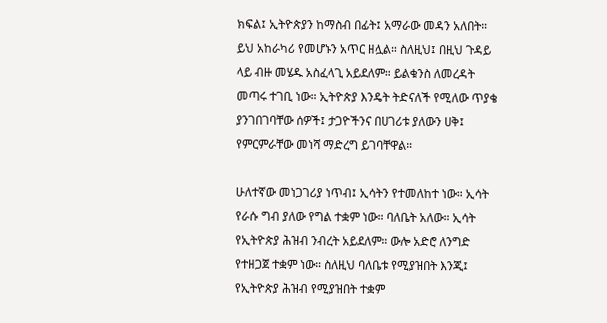ክፍል፤ ኢትዮጵያን ከማስብ በፊት፤ አማራው መዳን አለበት። ይህ አከራካሪ የመሆኑን አጥር ዘሏል። ስለዚህ፤ በዚህ ጉዳይ ላይ ብዙ መሄዱ አስፈላጊ አይደለም። ይልቁንስ ለመረዳት መጣሩ ተገቢ ነው። ኢትዮጵያ እንዴት ትድናለች የሚለው ጥያቄ ያንገበገባቸው ሰዎች፤ ታጋዮችንና በሀገሪቱ ያለውን ሀቅ፤ የምርምራቸው መነሻ ማድረግ ይገባቸዋል።

ሁለተኛው መነጋገሪያ ነጥብ፤ ኢሳትን የተመለከተ ነው። ኢሳት የራሱ ግብ ያለው የግል ተቋም ነው። ባለቤት አለው። ኢሳት የኢትዮጵያ ሕዝብ ንብረት አይደለም። ውሎ አድሮ ለንግድ የተዘጋጀ ተቋም ነው። ስለዚህ ባለቤቱ የሚያዝበት እንጂ፤ የኢትዮጵያ ሕዝብ የሚያዝበት ተቋም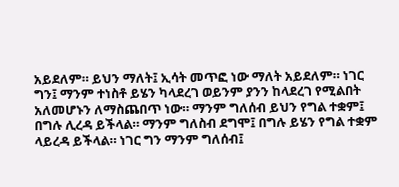አይደለም። ይህን ማለት፤ ኢሳት መጥፎ ነው ማለት አይደለም። ነገር ግን፤ ማንም ተነስቶ ይሄን ካላደረገ ወይንም ያንን ከላደረገ የሚልበት አለመሆኑን ለማስጨበጥ ነው። ማንም ግለሰብ ይህን የግል ተቋም፤ በግሉ ሊረዳ ይችላል። ማንም ግለስብ ደግሞ፤ በግሉ ይሄን የግል ተቋም ላይረዳ ይችላል። ነገር ግን ማንም ግለሰብ፤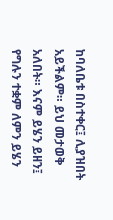ከባለቤቱ በስተቀር፤ ሊያዝበት አይችልም። ይህ መታወቅ አለበት። እናም ይሄን ይዘን፤ የግሉን ተቋም ለምን ይሄን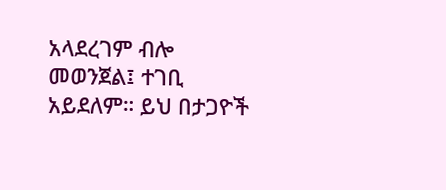አላደረገም ብሎ መወንጀል፤ ተገቢ አይደለም። ይህ በታጋዮች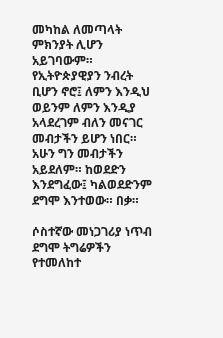መካከል ለመጣላት ምክንያት ሊሆን አይገባውም። የኢትዮጵያዊያን ንብረት ቢሆን ኖሮ፤ ለምን እንዲህ ወይንም ለምን እንዲያ አላደረገም ብለን መናገር መብታችን ይሆን ነበር። አሁን ግን መብታችን አይደለም። ከወደድን እንደግፈው፤ ካልወደድንም ደግሞ እንተወው። በቃ።

ሶስተኛው መነጋገሪያ ነጥብ ደግሞ ትግሬዎችን የተመለከተ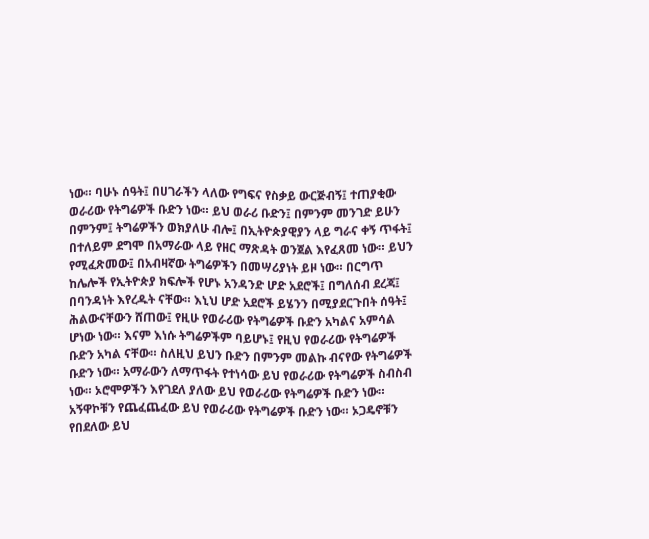ነው። ባሁኑ ሰዓት፤ በሀገራችን ላለው የግፍና የስቃይ ውርጅብኝ፤ ተጠያቂው ወራሪው የትግሬዎች ቡድን ነው። ይህ ወራሪ ቡድን፤ በምንም መንገድ ይሁን በምንም፤ ትግሬዎችን ወክያለሁ ብሎ፤ በኢትዮጵያዊያን ላይ ግራና ቀኝ ጥፋት፤ በተለይም ደግሞ በአማራው ላይ የዘር ማጽዳት ወንጀል እየፈጸመ ነው። ይህን የሚፈጽመው፤ በአብዛኛው ትግሬዎችን በመሣሪያነት ይዞ ነው። በርግጥ ከሌሎች የኢትዮጵያ ክፍሎች የሆኑ አንዳንድ ሆድ አደሮች፤ በግለሰብ ደረጃ፤ በባንዳነት እየረዱት ናቸው። እኒህ ሆድ አደሮች ይሄንን በሚያደርጉበት ሰዓት፤ ሕልውናቸውን ሸጠው፤ የዚሁ የወራሪው የትግሬዎች ቡድን አካልና አምሳል ሆነው ነው። እናም እነሱ ትግሬዎችም ባይሆኑ፤ የዚህ የወራሪው የትግሬዎች ቡድን አካል ናቸው። ስለዚህ ይህን ቡድን በምንም መልኩ ብናየው የትግሬዎች ቡድን ነው። አማራውን ለማጥፋት የተነሳው ይህ የወራሪው የትግሬዎች ስብስብ ነው። ኦሮሞዎችን እየገደለ ያለው ይህ የወራሪው የትግሬዎች ቡድን ነው። አኝዋኮቹን የጨፈጨፈው ይህ የወራሪው የትግሬዎች ቡድን ነው። ኦጋዴኖቹን የበደለው ይህ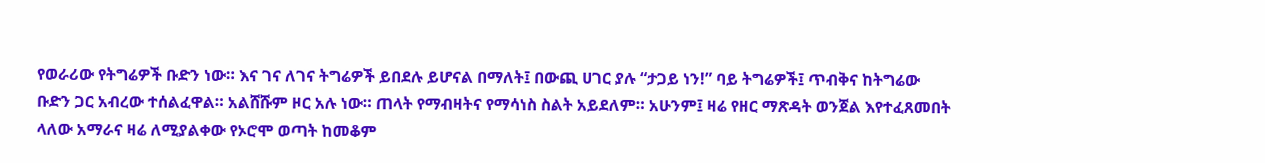የወራሪው የትግሬዎች ቡድን ነው። እና ገና ለገና ትግሬዎች ይበደሉ ይሆናል በማለት፤ በውጪ ሀገር ያሉ “ታጋይ ነን!” ባይ ትግሬዎች፤ ጥብቅና ከትግሬው ቡድን ጋር አብረው ተሰልፈዋል። አልሸሹም ዞር አሉ ነው። ጠላት የማብዛትና የማሳነስ ስልት አይደለም። አሁንም፤ ዛሬ የዘር ማጽዳት ወንጀል እየተፈጸመበት ላለው አማራና ዛሬ ለሚያልቀው የኦሮሞ ወጣት ከመቆም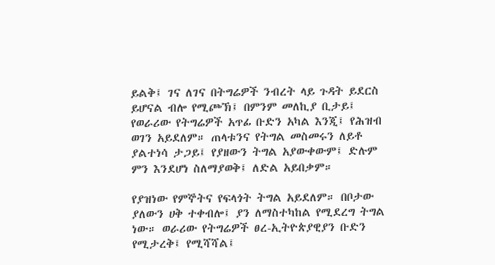ይልቅ፤ ገና ለገና በትግሬዎች ንብረት ላይ ጉዳት ይደርስ ይሆናል ብሎ የሚጮኽ፤ በምንም መለኪያ ቢታይ፤ የወራሪው የትግሬዎች አጥፊ ቡድን አካል እንጂ፤ የሕዝብ ወገን አይደለም። ጠላቱንና የትግል መስመሩን ለይቶ ያልተነሳ ታጋይ፤ የያዘውን ትግል አያውቀውም፤ ድሉም ምን እንደሆነ ስለማያወቅ፤ ለድል አይበቃም።

የያዝነው የምኞትና የፍላጎት ትግል አይደለም። በቦታው ያለውን ሀቅ ተቀብሎ፤ ያን ለማስተካከል የሚደረግ ትግል ነው። ወራሪው የትግሬዎች ፀረ-ኢትዮጵያዊያን ቡድን የሚታረቅ፤ የሚሻሻል፤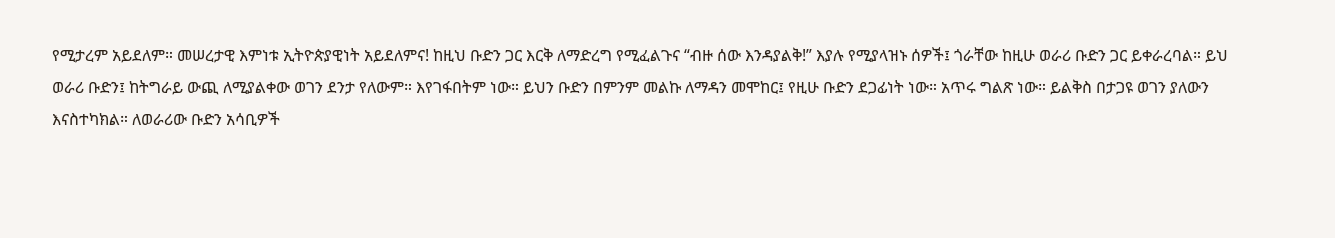የሚታረም አይደለም። መሠረታዊ እምነቱ ኢትዮጵያዊነት አይደለምና! ከዚህ ቡድን ጋር እርቅ ለማድረግ የሚፈልጉና “ብዙ ሰው እንዳያልቅ!” እያሉ የሚያላዝኑ ሰዎች፤ ጎራቸው ከዚሁ ወራሪ ቡድን ጋር ይቀራረባል። ይህ ወራሪ ቡድን፤ ከትግራይ ውጪ ለሚያልቀው ወገን ደንታ የለውም። እየገፋበትም ነው። ይህን ቡድን በምንም መልኩ ለማዳን መሞከር፤ የዚሁ ቡድን ደጋፊነት ነው። አጥሩ ግልጽ ነው። ይልቅስ በታጋዩ ወገን ያለውን እናስተካክል። ለወራሪው ቡድን አሳቢዎች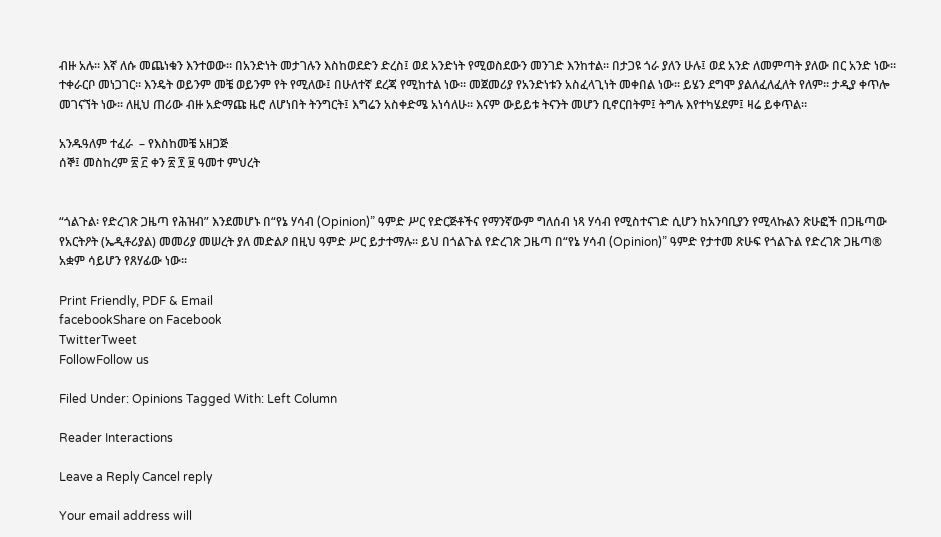ብዙ አሉ። እኛ ለሱ መጨነቁን እንተወው። በአንድነት መታገሉን እስከወደድን ድረስ፤ ወደ አንድነት የሚወስደውን መንገድ እንከተል። በታጋዩ ጎራ ያለን ሁሉ፤ ወደ አንድ ለመምጣት ያለው በር አንድ ነው። ተቀራርቦ መነጋገር። እንዴት ወይንም መቼ ወይንም የት የሚለው፤ በሁለተኛ ደረጃ የሚከተል ነው። መጀመሪያ የአንድነቱን አስፈላጊነት መቀበል ነው። ይሄን ደግሞ ያልለፈለፈለት የለም። ታዲያ ቀጥሎ መገናኘት ነው። ለዚህ ጠሪው ብዙ አድማጩ ዜሮ ለሆነበት ትንግርት፤ እግሬን አስቀድሜ አነሳለሁ። እናም ውይይቱ ትናንት መሆን ቢኖርበትም፤ ትግሉ እየተካሄደም፤ ዛሬ ይቀጥል።

አንዱዓለም ተፈራ  – የእስከመቼ አዘጋጅ
ሰኞ፤ መስከረም ፳ ፫ ቀን ፳ ፻ ፱ ዓመተ ምህረት


“ጎልጉል፡ የድረገጽ ጋዜጣ የሕዝብ” እንደመሆኑ በ“የኔ ሃሳብ (Opinion)” ዓምድ ሥር የድርጅቶችና የማንኛውም ግለሰብ ነጻ ሃሳብ የሚስተናገድ ሲሆን ከአንባቢያን የሚላኩልን ጽሁፎች በጋዜጣው የአርትዖት (ኤዲቶሪያል) መመሪያ መሠረት ያለ መድልዖ በዚህ ዓምድ ሥር ይታተማሉ፡፡ ይህ በጎልጉል የድረገጽ ጋዜጣ በ“የኔ ሃሳብ (Opinion)” ዓምድ የታተመ ጽሁፍ የጎልጉል የድረገጽ ጋዜጣ® አቋም ሳይሆን የጸሃፊው ነው፡፡

Print Friendly, PDF & Email
facebookShare on Facebook
TwitterTweet
FollowFollow us

Filed Under: Opinions Tagged With: Left Column

Reader Interactions

Leave a Reply Cancel reply

Your email address will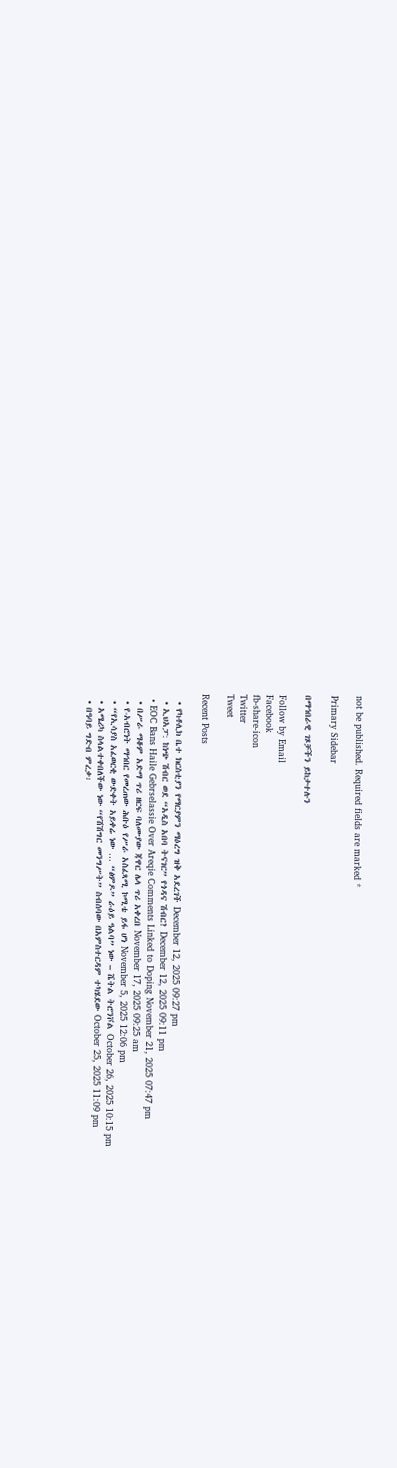not be published. Required fields are marked *

Primary Sidebar

በማኅበራዊ ገጾቻችን ይከታተሉን

Follow by Email
Facebook
fb-share-icon
Twitter
Tweet

Recent Posts

  • የካቶሊክ ቤተ ክርስቲያን የማርያምን ማዕረግ ዝቅ አደረገች December 12, 2025 09:27 pm
  • ኢህአፓ: ከነጭ ሽብር ወደ “አዲስ አበባ ትናገር” የጎዳና ሽብር? December 12, 2025 09:11 pm
  • EOC Bans Haile Gebrselassie Over Areqie Comments Linked to Doping November 21, 2025 07:47 pm
  • በሥራ ማቆም አድማ ጥሪ ዘርፍ ባለሙያው ጃዋር ሌላ ጥሪ አቀረበ November 17, 2025 09:25 am
  • የ-አብሮነት ማኅበር የመረጠው ሕቡዕ የሥራ አስፈጻሚ ኮሚቴ ይፋ ሆነ November 5, 2025 12:06 pm
  • “የኢሳያስ አፈወርቂ ውድቀት አይቀሬ ነው … “ፅምዶ” ራዕይ ዓልባ” ነው – ሼትል ትሮንቮል October 26, 2025 10:15 pm
  • አሜሪካ ስላልተቀበለችው ነው “የሽሽግር መንግሥት” ስብሰባው በአምስተርዳም ተካሄደው October 25, 2025 11:09 pm
  • በዓባይ ግድብ ምረቃ፡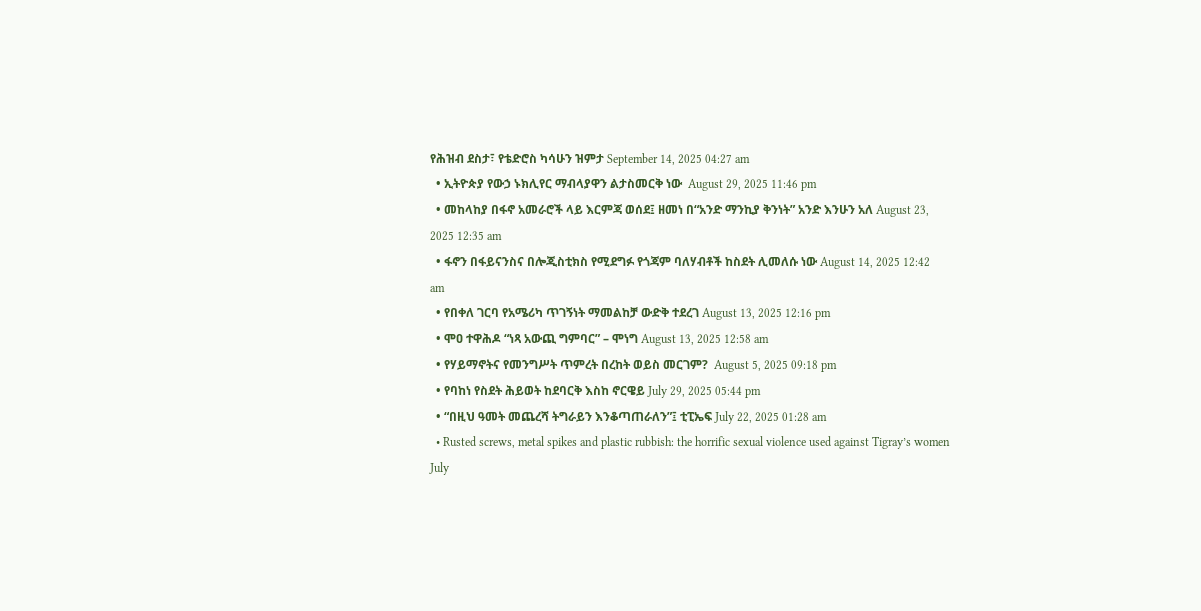የሕዝብ ደስታ፣ የቴድሮስ ካሳሁን ዝምታ September 14, 2025 04:27 am
  • ኢትዮጵያ የውኃ ኑክሊየር ማብላያዋን ልታስመርቅ ነው  August 29, 2025 11:46 pm
  • መከላከያ በፋኖ አመራሮች ላይ እርምጃ ወሰደ፤ ዘመነ በ“አንድ ማንኪያ ቅንነት” አንድ እንሁን አለ August 23, 2025 12:35 am
  • ፋኖን በፋይናንስና በሎጂስቲክስ የሚደግፉ የጎጃም ባለሃብቶች ከስደት ሊመለሱ ነው August 14, 2025 12:42 am
  • የበቀለ ገርባ የአሜሪካ ጥገኝነት ማመልከቻ ውድቅ ተደረገ August 13, 2025 12:16 pm
  • ሞዐ ተዋሕዶ “ነጻ አውጪ ግምባር” – ሞነግ August 13, 2025 12:58 am
  • የሃይማኖትና የመንግሥት ጥምረት በረከት ወይስ መርገም?  August 5, 2025 09:18 pm
  • የባከነ የስደት ሕይወት ከደባርቅ እስከ ኖርዌይ July 29, 2025 05:44 pm
  • “በዚህ ዓመት መጨረሻ ትግራይን እንቆጣጠራለን”፤ ቲፒኤፍ July 22, 2025 01:28 am
  • Rusted screws, metal spikes and plastic rubbish: the horrific sexual violence used against Tigray’s women July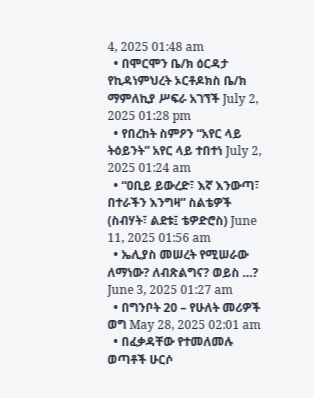4, 2025 01:48 am
  • በሞርሞን ቤ/ክ ዕርዳታ የኪዳነምህረት ኦርቶዶክስ ቤ/ክ ማምለኪያ ሥፍራ አገኘች July 2, 2025 01:28 pm
  • የበረከት ስምዖን “አየር ላይ ትዕይንት” አየር ላይ ተበተነ July 2, 2025 01:24 am
  • “ዐቢይ ይውረድ፣ እኛ እንውጣ፣ በተራችን እንግዛ” ስልቴዎች (ስብሃት፣ ልደቱ፤ ቴዎድሮስ) June 11, 2025 01:56 am
  • ኤሊያስ መሠረት የሚሠራው ለማነው? ለብጽልግና? ወይስ …? June 3, 2025 01:27 am
  • በግንቦት 20 – የሁለት መሪዎች ወግ May 28, 2025 02:01 am
  • በፈቃዳቸው የተመለመሉ ወጣቶች ሁርሶ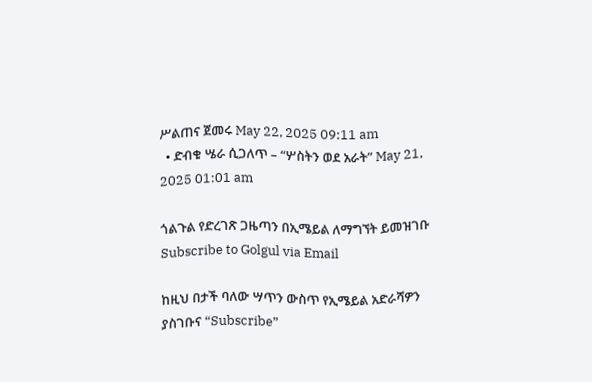ሥልጠና ጀመሩ May 22, 2025 09:11 am
  • ድብቁ ሤራ ሲጋለጥ – “ሦስትን ወደ አራት” May 21, 2025 01:01 am

ጎልጉል የድረገጽ ጋዜጣን በኢሜይል ለማግኘት ይመዝገቡ Subscribe to Golgul via Email

ከዚህ በታች ባለው ሣጥን ውስጥ የኢሜይል አድራሻዎን ያስገቡና “Subscribe”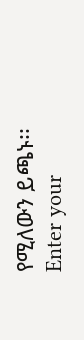የሚለውን ይጫኑ፡፡
Enter your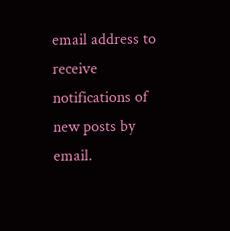email address to receive notifications of new posts by email.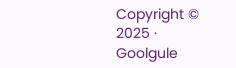Copyright © 2025 · Goolgule